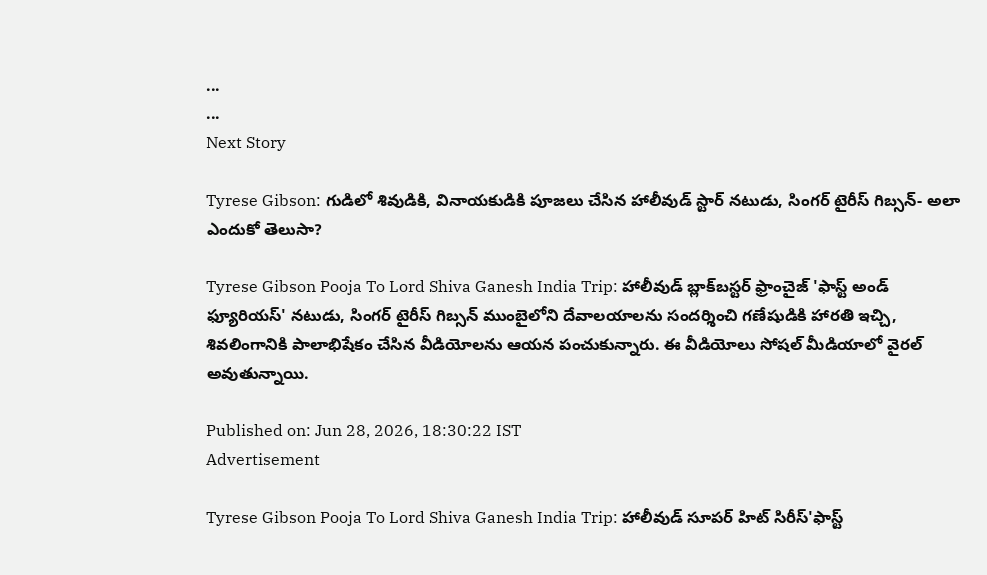...
...
Next Story

Tyrese Gibson: గుడిలో శివుడికి, వినాయకుడికి పూజలు చేసిన హాలీవుడ్ స్టార్ నటుడు, సింగర్ టైరీస్ గిబ్సన్- అలా ఎందుకో తెలుసా?

Tyrese Gibson Pooja To Lord Shiva Ganesh India Trip: హాలీవుడ్ బ్లాక్‌బస్టర్ ఫ్రాంచైజ్ 'ఫాస్ట్ అండ్ ఫ్యూరియస్' నటుడు, సింగర్ టైరీస్ గిబ్సన్ ముంబైలోని దేవాలయాలను సందర్శించి గణేషుడికి హారతి ఇచ్చి, శివలింగానికి పాలాభిషేకం చేసిన వీడియోలను ఆయన పంచుకున్నారు. ఈ వీడియోలు సోషల్ మీడియాలో వైరల్ అవుతున్నాయి.

Published on: Jun 28, 2026, 18:30:22 IST
Advertisement

Tyrese Gibson Pooja To Lord Shiva Ganesh India Trip: హాలీవుడ్ సూపర్ హిట్ సిరీస్'ఫాస్ట్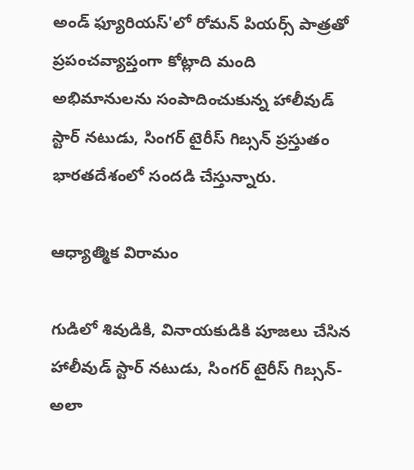అండ్ ఫ్యూరియస్'లో రోమన్ పియర్స్ పాత్రతో ప్రపంచవ్యాప్తంగా కోట్లాది మంది అభిమానులను సంపాదించుకున్న హాలీవుడ్ స్టార్ నటుడు, సింగర్ టైరీస్ గిబ్సన్ ప్రస్తుతం భారతదేశంలో సందడి చేస్తున్నారు.

ఆధ్యాత్మిక విరామం

గుడిలో శివుడికి, వినాయకుడికి పూజలు చేసిన హాలీవుడ్ స్టార్ నటుడు, సింగర్ టైరీస్ గిబ్సన్- అలా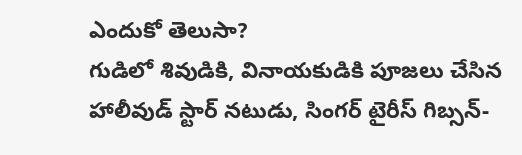ఎందుకో తెలుసా?
గుడిలో శివుడికి, వినాయకుడికి పూజలు చేసిన హాలీవుడ్ స్టార్ నటుడు, సింగర్ టైరీస్ గిబ్సన్-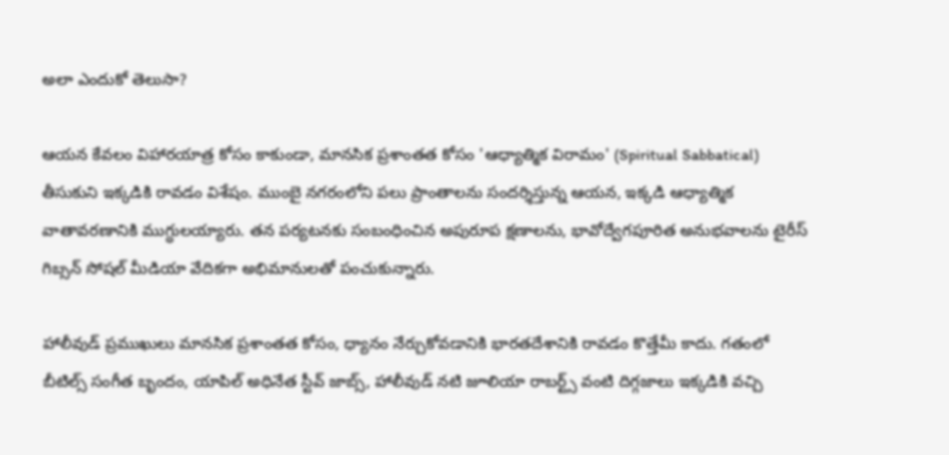అలా ఎందుకో తెలుసా?

ఆయన కేవలం విహారయాత్ర కోసం కాకుండా, మానసిక ప్రశాంతత కోసం 'ఆధ్యాత్మిక విరామం' (Spiritual Sabbatical) తీసుకుని ఇక్కడికి రావడం విశేషం. ముంబై నగరంలోని పలు ప్రాంతాలను సందర్శిస్తున్న ఆయన, ఇక్కడి ఆధ్యాత్మిక వాతావరణానికి ముగ్ధులయ్యారు. తన పర్యటనకు సంబంధించిన అపురూప క్షణాలను, భావోద్వేగపూరిత అనుభవాలను టైరీస్ గిబ్సన్ సోషల్ మీడియా వేదికగా అభిమానులతో పంచుకున్నారు.

హాలీవుడ్ ప్రముఖులు మానసిక ప్రశాంతత కోసం, ధ్యానం నేర్చుకోవడానికి భారతదేశానికి రావడం కొత్తేమీ కాదు. గతంలో బీటిల్స్ సంగీత బృందం, యాపిల్ అధినేత స్టీవ్ జాబ్స్, హాలీవుడ్ నటి జూలియా రాబర్ట్స్ వంటి దిగ్గజాలు ఇక్కడికి వచ్చి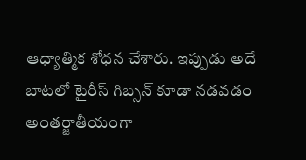ఆధ్యాత్మిక శోధన చేశారు. ఇప్పుడు అదే బాటలో టైరీస్ గిబ్సన్ కూడా నడవడం అంతర్జాతీయంగా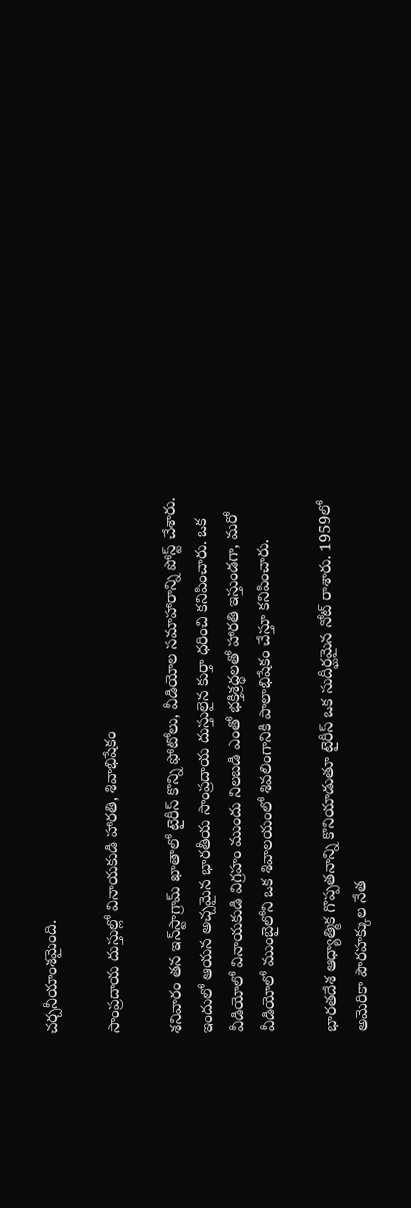చర్చనీయాంశమైంది.

సాంప్రదాయ దుస్తుల్లో వినాయకుడి హారతి, శివాభిషేకం

శనివారం తన ఇన్‌స్టాగ్రామ్ ఖాతాలో టైరీస్ కొన్ని ఫోటోలు, వీడియోల సమాహారాన్ని పోస్ట్ చేశారు. ఇందులో ఆయన అచ్చమైన భారతీయ సాంప్రదాయ దుస్తులైన కుర్తా ధరించి కనిపించారు. ఒక వీడియోలో వినాయకుడి విగ్రహం ముందు నిలబడి ఎంతో భక్తిశ్రద్ధలతో హారతి ఇస్తుండగా, మరో వీడియోలో ముంబైలోని ఒక శివాలయంలో శివలింగానికి పాలాభిషేకం చేస్తూ కనిపించారు.

భారతదేశ ఆధ్యాత్మిక గొప్పతనాన్ని కొనియాడుతూ టైరీస్ ఒక సుదీర్ఘమైన నోట్ రాశారు. 1959లో అమెరికా పౌరహక్కుల నేత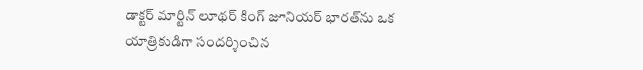డాక్టర్ మార్టిన్ లూథర్ కింగ్ జూనియర్ భారత్‌ను ఒక యాత్రికుడిగా సందర్శించిన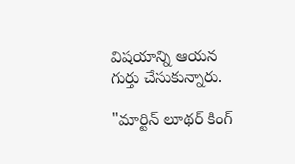విషయాన్ని ఆయన గుర్తు చేసుకున్నారు.

"మార్టిన్ లూథర్ కింగ్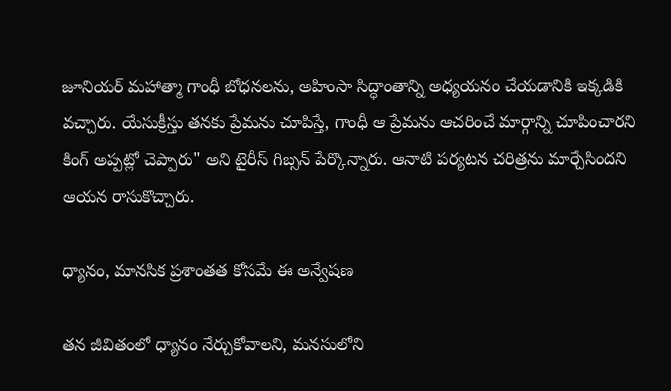జూనియర్ మహాత్మా గాంధీ బోధనలను, అహింసా సిద్ధాంతాన్ని అధ్యయనం చేయడానికి ఇక్కడికి వచ్చారు. యేసుక్రీస్తు తనకు ప్రేమను చూపిస్తే, గాంధీ ఆ ప్రేమను ఆచరించే మార్గాన్ని చూపించారని కింగ్ అప్పట్లో చెప్పారు" అని టైరీస్ గిబ్సన్ పేర్కొన్నారు. ఆనాటి పర్యటన చరిత్రను మార్చేసిందని ఆయన రాసుకొచ్చారు.

ధ్యానం, మానసిక ప్రశాంతత కోసమే ఈ అన్వేషణ

తన జీవితంలో ధ్యానం నేర్చుకోవాలని, మనసులోని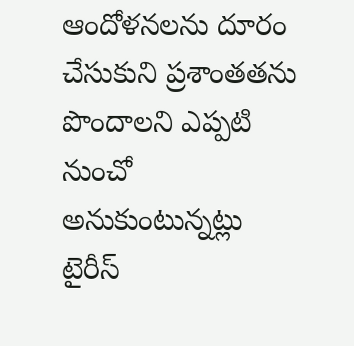ఆందోళనలను దూరం చేసుకుని ప్రశాంతతను పొందాలని ఎప్పటి నుంచో అనుకుంటున్నట్లు టైరీస్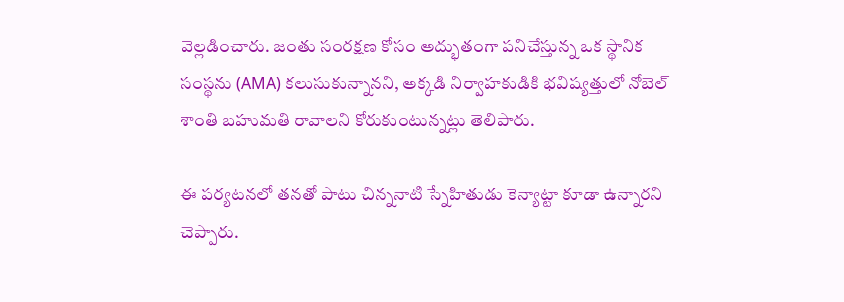వెల్లడించారు. జంతు సంరక్షణ కోసం అద్భుతంగా పనిచేస్తున్న ఒక స్థానిక సంస్థను (AMA) కలుసుకున్నానని, అక్కడి నిర్వాహకుడికి భవిష్యత్తులో నోబెల్ శాంతి బహుమతి రావాలని కోరుకుంటున్నట్లు తెలిపారు.

ఈ పర్యటనలో తనతో పాటు చిన్ననాటి స్నేహితుడు కెన్యాట్టా కూడా ఉన్నారని చెప్పారు.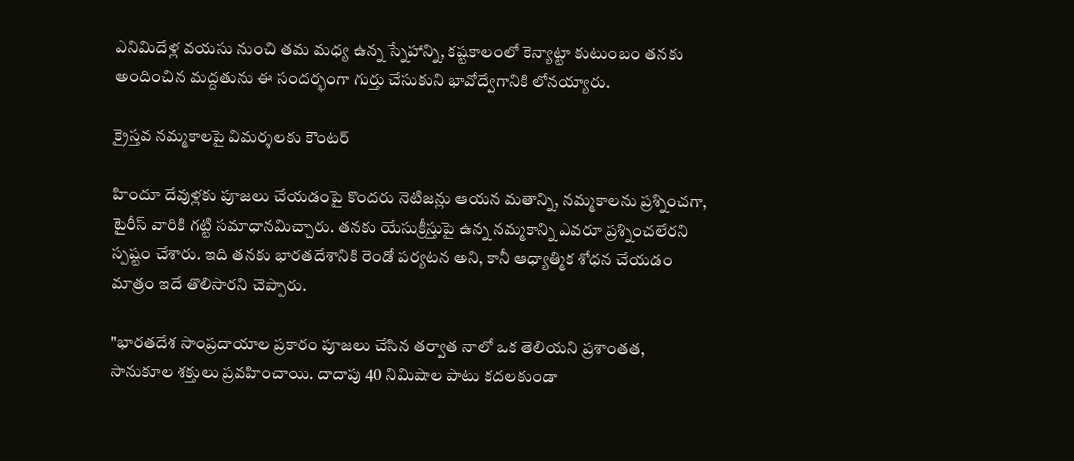ఎనిమిదేళ్ల వయసు నుంచి తమ మధ్య ఉన్న స్నేహాన్ని, కష్టకాలంలో కెన్యాట్టా కుటుంబం తనకు అందించిన మద్దతును ఈ సందర్భంగా గుర్తు చేసుకుని భావోద్వేగానికి లోనయ్యారు.

క్రైస్తవ నమ్మకాలపై విమర్శలకు కౌంటర్

హిందూ దేవుళ్లకు పూజలు చేయడంపై కొందరు నెటిజన్లు ఆయన మతాన్ని, నమ్మకాలను ప్రశ్నించగా, టైరీస్ వారికి గట్టి సమాధానమిచ్చారు. తనకు యేసుక్రీస్తుపై ఉన్న నమ్మకాన్ని ఎవరూ ప్రశ్నించలేరని స్పష్టం చేశారు. ఇది తనకు భారతదేశానికి రెండో పర్యటన అని, కానీ ఆధ్యాత్మిక శోధన చేయడం మాత్రం ఇదే తొలిసారని చెప్పారు.

"భారతదేశ సాంప్రదాయాల ప్రకారం పూజలు చేసిన తర్వాత నాలో ఒక తెలియని ప్రశాంతత, సానుకూల శక్తులు ప్రవహించాయి. దాదాపు 40 నిమిషాల పాటు కదలకుండా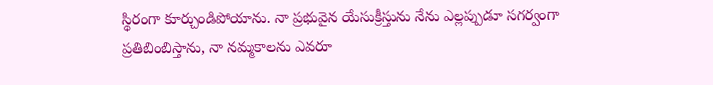స్థిరంగా కూర్చుండిపోయాను. నా ప్రభువైన యేసుక్రీస్తును నేను ఎల్లప్పుడూ సగర్వంగా ప్రతిబింబిస్తాను, నా నమ్మకాలను ఎవరూ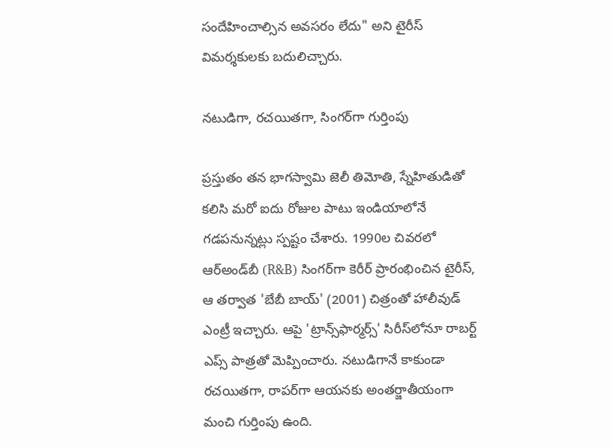సందేహించాల్సిన అవసరం లేదు" అని టైరీస్ విమర్శకులకు బదులిచ్చారు.

నటుడిగా, రచయితగా, సింగర్‌గా గుర్తింపు

ప్రస్తుతం తన భాగస్వామి జెలీ తిమోతి, స్నేహితుడితో కలిసి మరో ఐదు రోజుల పాటు ఇండియాలోనే గడపనున్నట్లు స్పష్టం చేశారు. 1990ల చివరలో ఆర్‌అండ్‌బీ (R&B) సింగర్‌గా కెరీర్ ప్రారంభించిన టైరీస్, ఆ తర్వాత 'బేబీ బాయ్' (2001) చిత్రంతో హాలీవుడ్ ఎంట్రీ ఇచ్చారు. ఆపై 'ట్రాన్స్‌ఫార్మర్స్' సిరీస్‌లోనూ రాబర్ట్ ఎప్స్ పాత్రతో మెప్పించారు. నటుడిగానే కాకుండా రచయితగా, రాపర్‌గా ఆయనకు అంతర్జాతీయంగా మంచి గుర్తింపు ఉంది.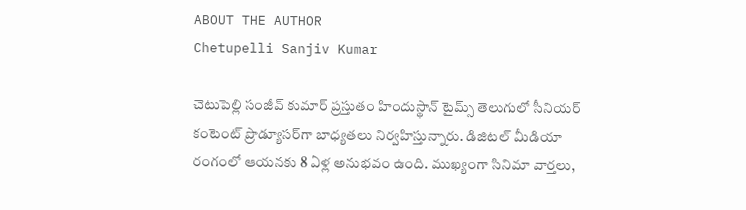ABOUT THE AUTHOR
Chetupelli Sanjiv Kumar

చెటుపెల్లి సంజీవ్ కుమార్ ప్రస్తుతం హిందుస్థాన్ టైమ్స్ తెలుగులో సీనియర్ కంటెంట్ ప్రొడ్యూసర్‌గా బాధ్యతలు నిర్వహిస్తున్నారు. డిజిటల్ మీడియా రంగంలో ఆయనకు 8 ఏళ్ల అనుభవం ఉంది. ముఖ్యంగా సినిమా వార్తలు,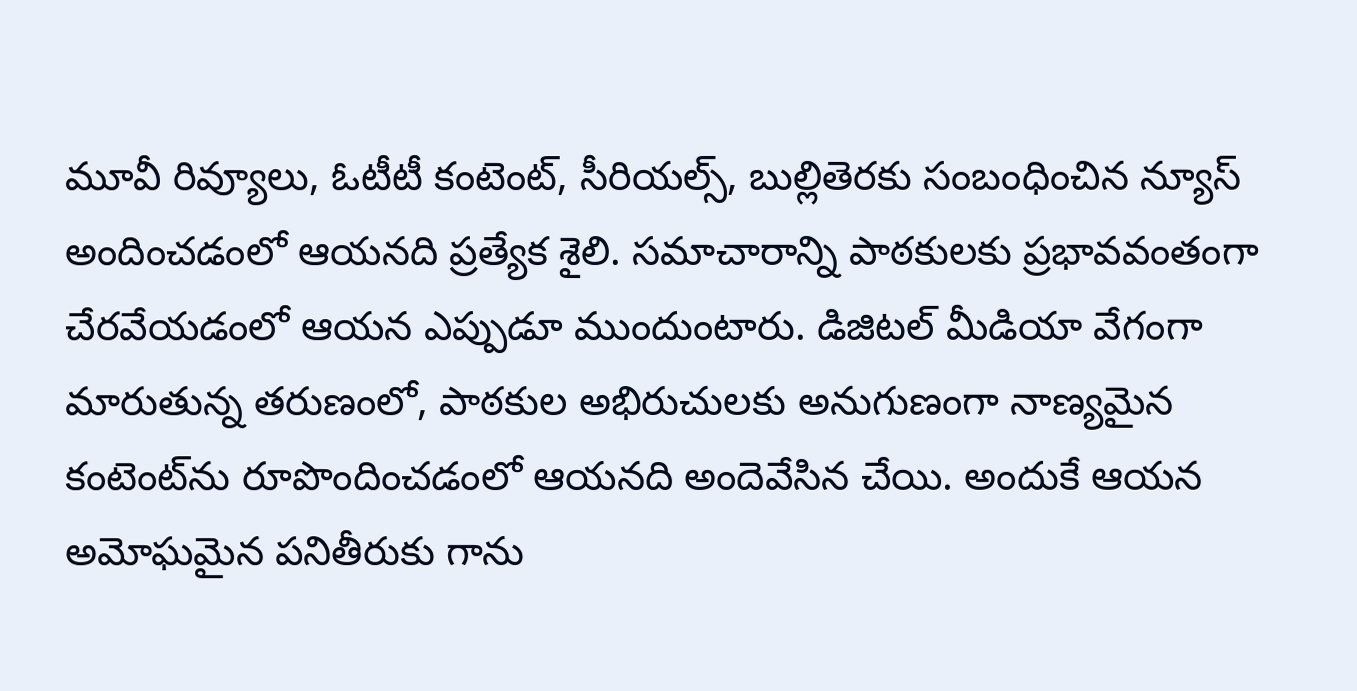మూవీ రివ్యూలు, ఓటీటీ కంటెంట్, సీరియల్స్, బుల్లితెరకు సంబంధించిన న్యూస్ అందించడంలో ఆయనది ప్రత్యేక శైలి. సమాచారాన్ని పాఠకులకు ప్రభావవంతంగా చేరవేయడంలో ఆయన ఎప్పుడూ ముందుంటారు. డిజిటల్ మీడియా వేగంగా మారుతున్న తరుణంలో, పాఠకుల అభిరుచులకు అనుగుణంగా నాణ్యమైన కంటెంట్‌ను రూపొందించడంలో ఆయనది అందెవేసిన చేయి. అందుకే ఆయన అమోఘమైన పనితీరుకు గాను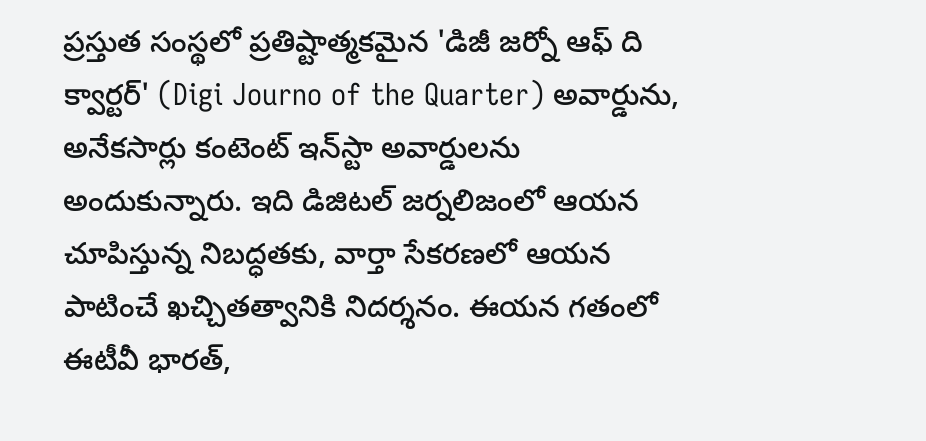ప్రస్తుత సంస్థలో ప్రతిష్టాత్మకమైన 'డిజీ జర్నో ఆఫ్ ది క్వార్టర్' (Digi Journo of the Quarter) అవార్డును, అనేకసార్లు కంటెంట్ ఇన్‌స్టా అవార్డులను అందుకున్నారు. ఇది డిజిటల్ జర్నలిజంలో ఆయన చూపిస్తున్న నిబద్ధతకు, వార్తా సేకరణలో ఆయన పాటించే ఖచ్చితత్వానికి నిదర్శనం. ఈయన గతంలో ఈటీవీ భారత్,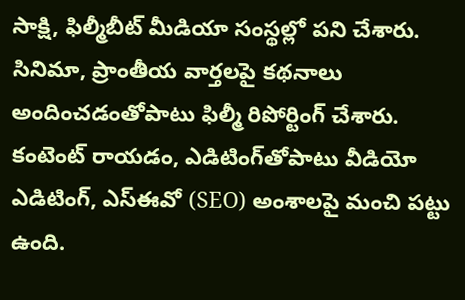సాక్షి, ఫిల్మీబీట్ మీడియా సంస్థల్లో పని చేశారు. సినిమా, ప్రాంతీయ వార్తలపై కథనాలు అందించడంతోపాటు ఫిల్మీ రిపోర్టింగ్ చేశారు. కంటెంట్ రాయడం, ఎడిటింగ్‌తోపాటు వీడియో ఎడిటింగ్, ఎస్‌ఈవో (SEO) అంశాలపై మంచి పట్టు ఉంది.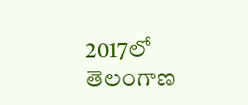2017లో తెలంగాణ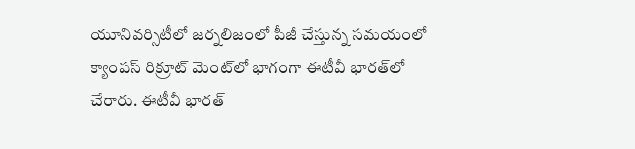యూనివర్సిటీలో జర్నలిజంలో పీజీ చేస్తున్న సమయంలో క్యాంపస్ రిక్రూట్ మెంట్‌లో భాగంగా ఈటీవీ భారత్‌లో చేరారు. ఈటీవీ భారత్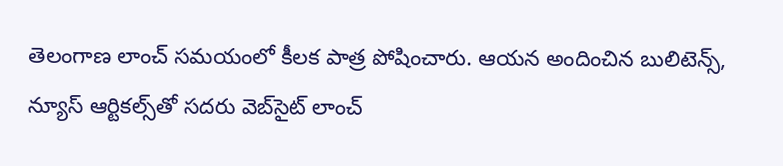తెలంగాణ లాంచ్ సమయంలో కీలక పాత్ర పోషించారు. ఆయన అందించిన బులిటెన్స్, న్యూస్ ఆర్టికల్స్‌తో సదరు వెబ్‌సైట్ లాంచ్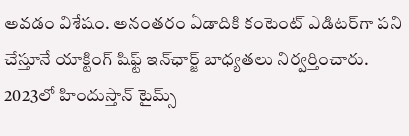అవడం విశేషం. అనంతరం ఏడాదికి కంటెంట్ ఎడిటర్‌గా పని చేస్తూనే యాక్టింగ్ షిఫ్ట్ ఇన్‌ఛార్జ్ బాధ్యతలు నిర్వర్తించారు. 2023లో హిందుస్తాన్ టైమ్స్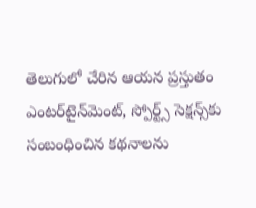తెలుగులో చేరిన ఆయన ప్రస్తుతం ఎంటర్‌టైన్‌మెంట్, స్పోర్ట్స్ సెక్షన్స్‌కు సంబంధించిన కథనాలను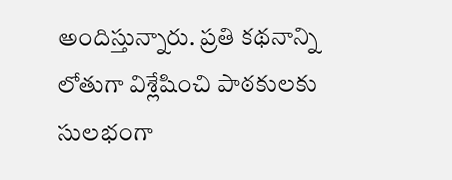అందిస్తున్నారు. ప్రతి కథనాన్ని లోతుగా విశ్లేషించి పాఠకులకు సులభంగా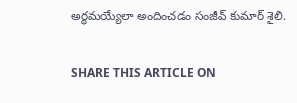అర్థమయ్యేలా అందించడం సంజీవ్ కుమార్ శైలి.

SHARE THIS ARTICLE ON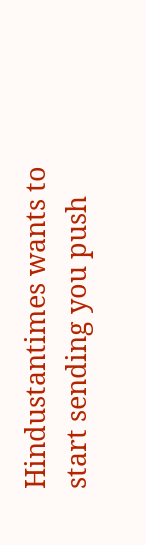Hindustantimes wants to start sending you push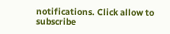notifications. Click allow to subscribe